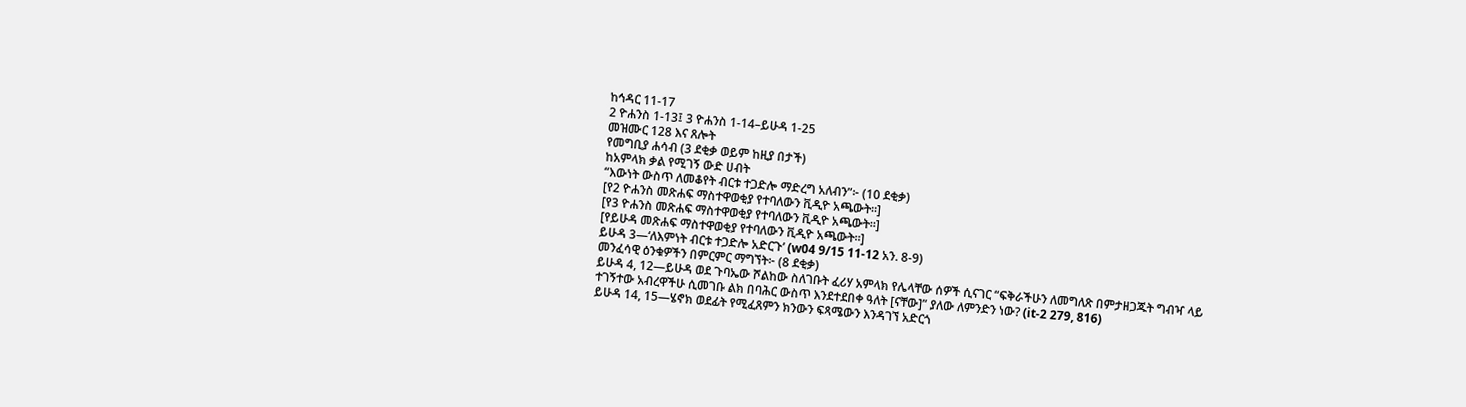ከኅዳር 11-17
2 ዮሐንስ 1-13፤ 3 ዮሐንስ 1-14–ይሁዳ 1-25
መዝሙር 128 እና ጸሎት
የመግቢያ ሐሳብ (3 ደቂቃ ወይም ከዚያ በታች)
ከአምላክ ቃል የሚገኝ ውድ ሀብት
“እውነት ውስጥ ለመቆየት ብርቱ ተጋድሎ ማድረግ አለብን”፦ (10 ደቂቃ)
[የ2 ዮሐንስ መጽሐፍ ማስተዋወቂያ የተባለውን ቪዲዮ አጫውት።]
[የ3 ዮሐንስ መጽሐፍ ማስተዋወቂያ የተባለውን ቪዲዮ አጫውት።]
[የይሁዳ መጽሐፍ ማስተዋወቂያ የተባለውን ቪዲዮ አጫውት።]
ይሁዳ 3—‘ለእምነት ብርቱ ተጋድሎ አድርጉ’ (w04 9/15 11-12 አን. 8-9)
መንፈሳዊ ዕንቁዎችን በምርምር ማግኘት፦ (8 ደቂቃ)
ይሁዳ 4, 12—ይሁዳ ወደ ጉባኤው ሾልከው ስለገቡት ፈሪሃ አምላክ የሌላቸው ሰዎች ሲናገር “ፍቅራችሁን ለመግለጽ በምታዘጋጁት ግብዣ ላይ ተገኝተው አብረዋችሁ ሲመገቡ ልክ በባሕር ውስጥ እንደተደበቀ ዓለት [ናቸው]” ያለው ለምንድን ነው? (it-2 279, 816)
ይሁዳ 14, 15—ሄኖክ ወደፊት የሚፈጸምን ክንውን ፍጻሜውን እንዳገኘ አድርጎ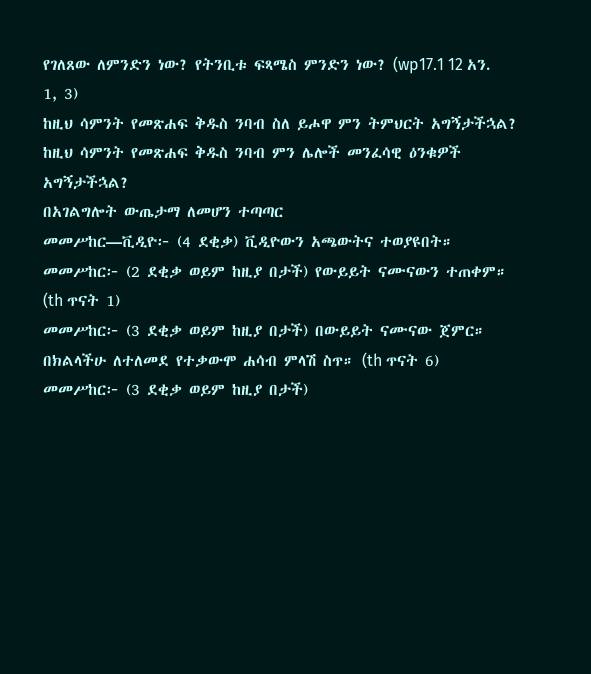የገለጸው ለምንድን ነው? የትንቢቱ ፍጻሜስ ምንድን ነው? (wp17.1 12 አን. 1, 3)
ከዚህ ሳምንት የመጽሐፍ ቅዱስ ንባብ ስለ ይሖዋ ምን ትምህርት አግኝታችኋል?
ከዚህ ሳምንት የመጽሐፍ ቅዱስ ንባብ ምን ሌሎች መንፈሳዊ ዕንቁዎች አግኝታችኋል?
በአገልግሎት ውጤታማ ለመሆን ተጣጣር
መመሥከር—ቪዲዮ፦ (4 ደቂቃ) ቪዲዮውን አጫውትና ተወያዩበት።
መመሥከር፦ (2 ደቂቃ ወይም ከዚያ በታች) የውይይት ናሙናውን ተጠቀም። (th ጥናት 1)
መመሥከር፦ (3 ደቂቃ ወይም ከዚያ በታች) በውይይት ናሙናው ጀምር። በክልላችሁ ለተለመደ የተቃውሞ ሐሳብ ምላሽ ስጥ። (th ጥናት 6)
መመሥከር፦ (3 ደቂቃ ወይም ከዚያ በታች)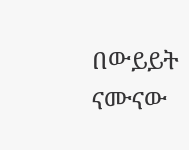በውይይት ናሙናው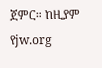ጀምር። ከዚያም የjw.org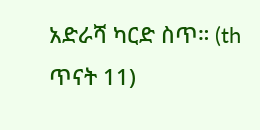አድራሻ ካርድ ስጥ። (th ጥናት 11)